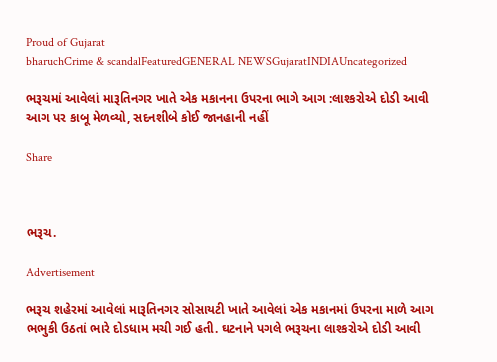Proud of Gujarat
bharuchCrime & scandalFeaturedGENERAL NEWSGujaratINDIAUncategorized

ભરૂચમાં આવેલાં મારૂતિનગર ખાતે એક મકાનના ઉપરના ભાગે આગ :લાશ્કરોએ દોડી આવી આગ પર કાબૂ મેળવ્યો, સદનશીબે કોઈ જાનહાની નહીં

Share



ભરૂચ.

Advertisement

ભરૂચ શહેરમાં આવેલાં મારૂતિનગર સોસાયટી ખાતે આવેલાં એક મકાનમાં ઉપરના માળે આગ ભભુકી ઉઠતાં ભારે દોડધામ મચી ગઈ હતી. ઘટનાને પગલે ભરૂચના લાશ્કરોએ દોડી આવી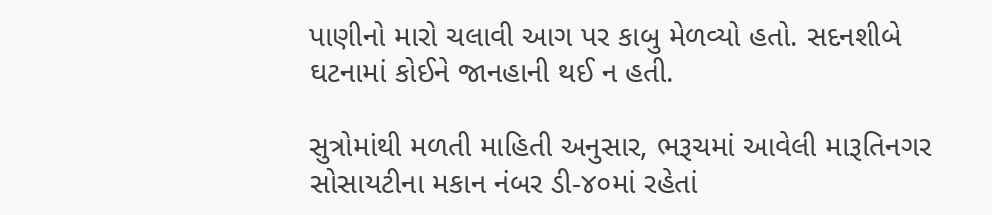પાણીનો મારો ચલાવી આગ પર કાબુ મેળવ્યો હતો. સદનશીબે ઘટનામાં કોઈને જાનહાની થઈ ન હતી.

સુત્રોમાંથી મળતી માહિતી અનુસાર, ભરૂચમાં આવેલી મારૂતિનગર સોસાયટીના મકાન નંબર ડી-૪૦માં રહેતાં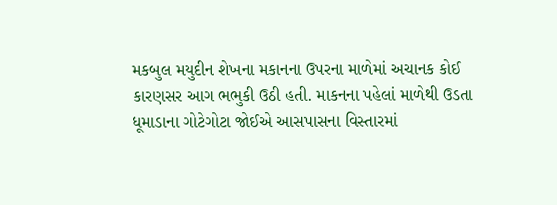મકબુલ મયુદીન શેખના મકાનના ઉપરના માળેમાં અચાનક કોઈ કારણસર આગ ભભુકી ઉઠી હતી. માકનના પહેલાં માળેથી ઉડતા ધૂમાડાના ગોટેગોટા જોઈએ આસપાસના વિસ્તારમાં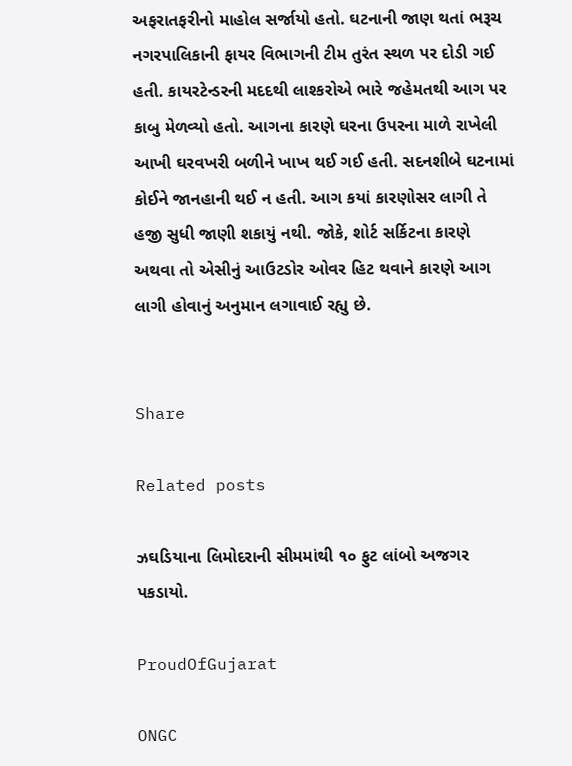અફરાતફરીનો માહોલ સર્જાયો હતો. ઘટનાની જાણ થતાં ભરૂચ નગરપાલિકાની ફાયર વિભાગની ટીમ તુરંત સ્થળ પર દોડી ગઈ હતી. કાયરટેન્ડરની મદદથી લાશ્કરોએ ભારે જહેમતથી આગ પર કાબુ મેળવ્યો હતો. આગના કારણે ઘરના ઉપરના માળે રાખેલી આખી ઘરવખરી બળીને ખાખ થઈ ગઈ હતી. સદનશીબે ઘટનામાં કોઈને જાનહાની થઈ ન હતી. આગ કયાં કારણોસર લાગી તે હજી સુધી જાણી શકાયું નથી. જોકે, શોર્ટ સર્કિટના કારણે અથવા તો એસીનું આઉટડોર ઓવર હિટ થવાને કારણે આગ લાગી હોવાનું અનુમાન લગાવાઈ રહ્યુ છે.


Share

Related posts

ઝઘડિયાના લિમોદરાની સીમમાંથી ૧૦ ફુટ લાંબો અજગર પકડાયો.

ProudOfGujarat

ONGC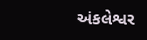અંકલેશ્વર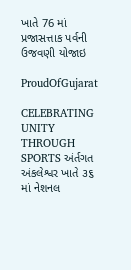ખાતે 76 માં પ્રજાસત્તાક પર્વની ઉજવણી યોજાઇ

ProudOfGujarat

CELEBRATING UNITY THROUGH SPORTS અંર્તગત અંકલેશ્વર ખાતે ૩૬ માં નેશનલ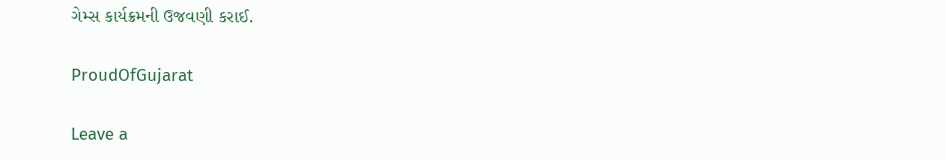ગેમ્સ કાર્યક્રમની ઉજવણી કરાઈ.

ProudOfGujarat

Leave a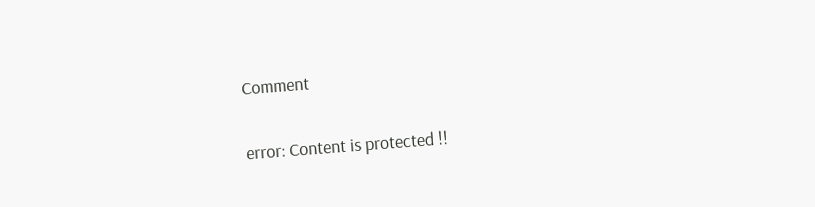Comment

error: Content is protected !!